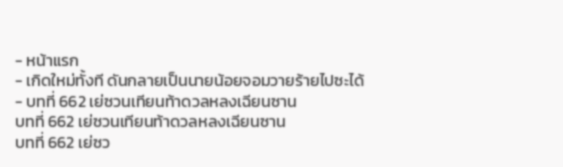- หน้าแรก
- เกิดใหม่ทั้งที ดันกลายเป็นนายน้อยจอมวายร้ายไปซะได้
- บทที่ 662 เย่ซวนเทียนท้าดวลหลงเฉียนซาน
บทที่ 662 เย่ซวนเทียนท้าดวลหลงเฉียนซาน
บทที่ 662 เย่ซว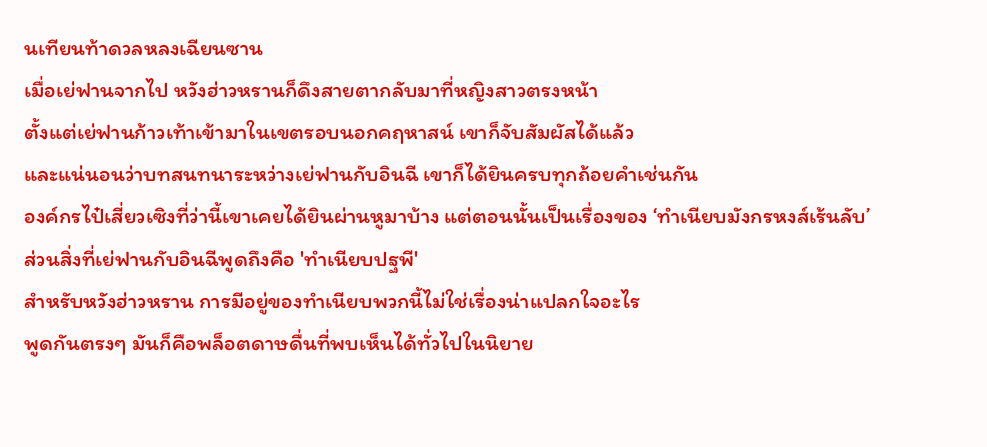นเทียนท้าดวลหลงเฉียนซาน
เมื่อเย่ฟานจากไป หวังฮ่าวหรานก็ดึงสายตากลับมาที่หญิงสาวตรงหน้า
ตั้งแต่เย่ฟานก้าวเท้าเข้ามาในเขตรอบนอกคฤหาสน์ เขาก็จับสัมผัสได้แล้ว
และแน่นอนว่าบทสนทนาระหว่างเย่ฟานกับอินฉี เขาก็ได้ยินครบทุกถ้อยคำเช่นกัน
องค์กรไป๋เสี่ยวเซิงที่ว่านี้เขาเคยได้ยินผ่านหูมาบ้าง แต่ตอนนั้นเป็นเรื่องของ ‘ทำเนียบมังกรหงส์เร้นลับ’
ส่วนสิ่งที่เย่ฟานกับอินฉีพูดถึงคือ 'ทำเนียบปฐพี'
สำหรับหวังฮ่าวหราน การมีอยู่ของทำเนียบพวกนี้ไม่ใช่เรื่องน่าแปลกใจอะไร
พูดกันตรงๆ มันก็คือพล็อตดาษดื่นที่พบเห็นได้ทั่วไปในนิยาย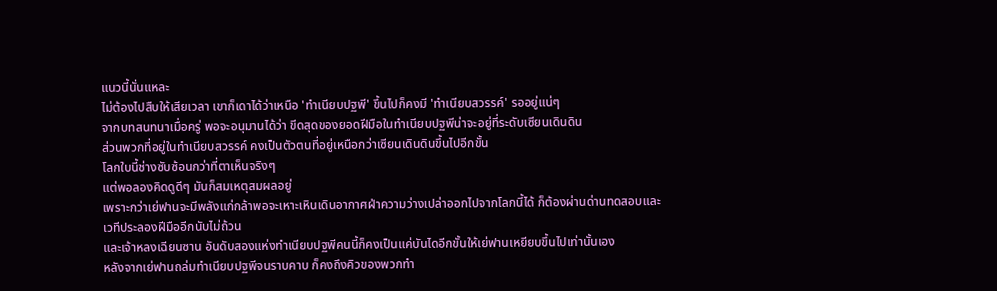แนวนี้นั่นแหละ
ไม่ต้องไปสืบให้เสียเวลา เขาก็เดาได้ว่าเหนือ 'ทำเนียบปฐพี' ขึ้นไปก็คงมี 'ทำเนียบสวรรค์' รออยู่แน่ๆ
จากบทสนทนาเมื่อครู่ พอจะอนุมานได้ว่า ขีดสุดของยอดฝีมือในทำเนียบปฐพีน่าจะอยู่ที่ระดับเซียนเดินดิน
ส่วนพวกที่อยู่ในทำเนียบสวรรค์ คงเป็นตัวตนที่อยู่เหนือกว่าเซียนเดินดินขึ้นไปอีกขั้น
โลกใบนี้ช่างซับซ้อนกว่าที่ตาเห็นจริงๆ
แต่พอลองคิดดูดีๆ มันก็สมเหตุสมผลอยู่
เพราะกว่าเย่ฟานจะมีพลังแก่กล้าพอจะเหาะเหินเดินอากาศฝ่าความว่างเปล่าออกไปจากโลกนี้ได้ ก็ต้องผ่านด่านทดสอบและเวทีประลองฝีมืออีกนับไม่ถ้วน
และเจ้าหลงเฉียนซาน อันดับสองแห่งทำเนียบปฐพีคนนี้ก็คงเป็นแค่บันไดอีกขั้นให้เย่ฟานเหยียบขึ้นไปเท่านั้นเอง
หลังจากเย่ฟานถล่มทำเนียบปฐพีจนราบคาบ ก็คงถึงคิวของพวกทำ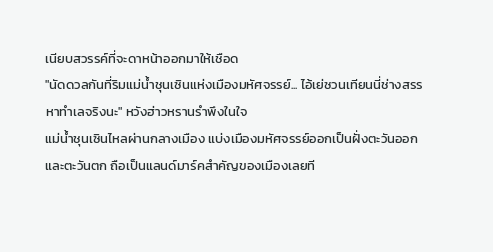เนียบสวรรค์ที่จะดาหน้าออกมาให้เชือด
"นัดดวลกันที่ริมแม่น้ำชุนเซินแห่งเมืองมหัศจรรย์... ไอ้เย่ซวนเทียนนี่ช่างสรรหาทำเลจริงนะ" หวังฮ่าวหรานรำพึงในใจ
แม่น้ำชุนเซินไหลผ่านกลางเมือง แบ่งเมืองมหัศจรรย์ออกเป็นฝั่งตะวันออกและตะวันตก ถือเป็นแลนด์มาร์คสำคัญของเมืองเลยที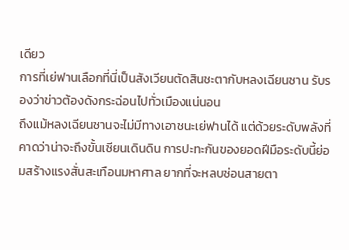เดียว
การที่เย่ฟานเลือกที่นี่เป็นสังเวียนตัดสินชะตากับหลงเฉียนซาน รับรองว่าข่าวต้องดังกระฉ่อนไปทั่วเมืองแน่นอน
ถึงแม้หลงเฉียนซานจะไม่มีทางเอาชนะเย่ฟานได้ แต่ด้วยระดับพลังที่คาดว่าน่าจะถึงขั้นเซียนเดินดิน การปะทะกันของยอดฝีมือระดับนี้ย่อมสร้างแรงสั่นสะเทือนมหาศาล ยากที่จะหลบซ่อนสายตา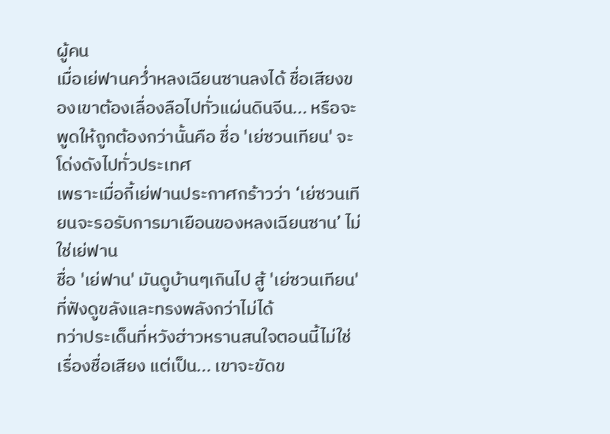ผู้คน
เมื่อเย่ฟานคว่ำหลงเฉียนซานลงได้ ชื่อเสียงของเขาต้องเลื่องลือไปทั่วแผ่นดินจีน... หรือจะพูดให้ถูกต้องกว่านั้นคือ ชื่อ 'เย่ซวนเทียน' จะโด่งดังไปทั่วประเทศ
เพราะเมื่อกี้เย่ฟานประกาศกร้าวว่า ‘เย่ซวนเทียนจะรอรับการมาเยือนของหลงเฉียนซาน’ ไม่ใช่เย่ฟาน
ชื่อ 'เย่ฟาน' มันดูบ้านๆเกินไป สู้ 'เย่ซวนเทียน' ที่ฟังดูขลังและทรงพลังกว่าไม่ได้
ทว่าประเด็นที่หวังฮ่าวหรานสนใจตอนนี้ไม่ใช่เรื่องชื่อเสียง แต่เป็น... เขาจะขัดข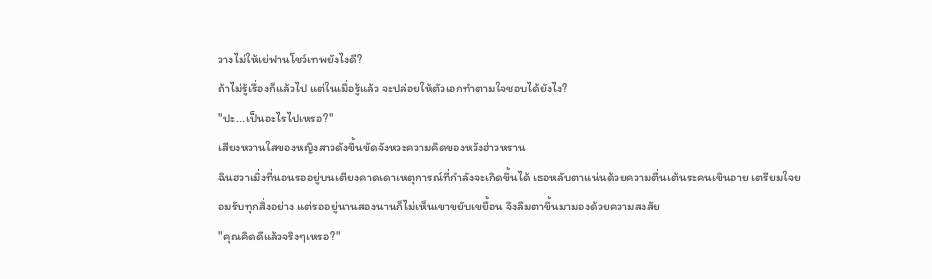วางไม่ให้เย่ฟานโชว์เทพยังไงดี?
ถ้าไม่รู้เรื่องก็แล้วไป แต่ในเมื่อรู้แล้ว จะปล่อยให้ตัวเอกทำตามใจชอบได้ยังไง?
"ปะ...เป็นอะไรไปเหรอ?"
เสียงหวานใสของหญิงสาวดังขึ้นขัดจังหวะความคิดของหวังฮ่าวหราน
ฉินฮวาเมิ่งที่นอนรออยู่บนเตียงคาดเดาเหตุการณ์ที่กำลังจะเกิดขึ้นได้ เธอหลับตาแน่นด้วยความตื่นเต้นระคนเขินอาย เตรียมใจยอมรับทุกสิ่งอย่าง แต่รออยู่นานสองนานก็ไม่เห็นเขาขยับเขยื้อน จึงลืมตาขึ้นมามองด้วยความสงสัย
"คุณคิดดีแล้วจริงๆเหรอ?"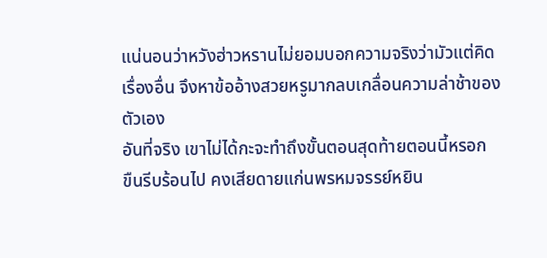แน่นอนว่าหวังฮ่าวหรานไม่ยอมบอกความจริงว่ามัวแต่คิดเรื่องอื่น จึงหาข้ออ้างสวยหรูมากลบเกลื่อนความล่าช้าของตัวเอง
อันที่จริง เขาไม่ได้กะจะทำถึงขั้นตอนสุดท้ายตอนนี้หรอก
ขืนรีบร้อนไป คงเสียดายแก่นพรหมจรรย์หยิน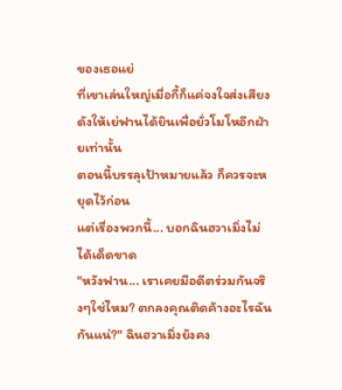ของเธอแย่
ที่เขาเล่นใหญ่เมื่อกี้ก็แค่จงใจส่งเสียงดังให้เย่ฟานได้ยินเพื่อยั่วโมโหอีกฝ่ายเท่านั้น
ตอนนี้บรรลุเป้าหมายแล้ว ก็ควรจะหยุดไว้ก่อน
แต่เรื่องพวกนี้... บอกฉินฮวาเมิ่งไม่ได้เด็ดขาด
"หวังฟาน... เราเคยมีอดีตร่วมกันจริงๆใช่ไหม? ตกลงคุณติดค้างอะไรฉันกันแน่?" ฉินฮวาเมิ่งยังคง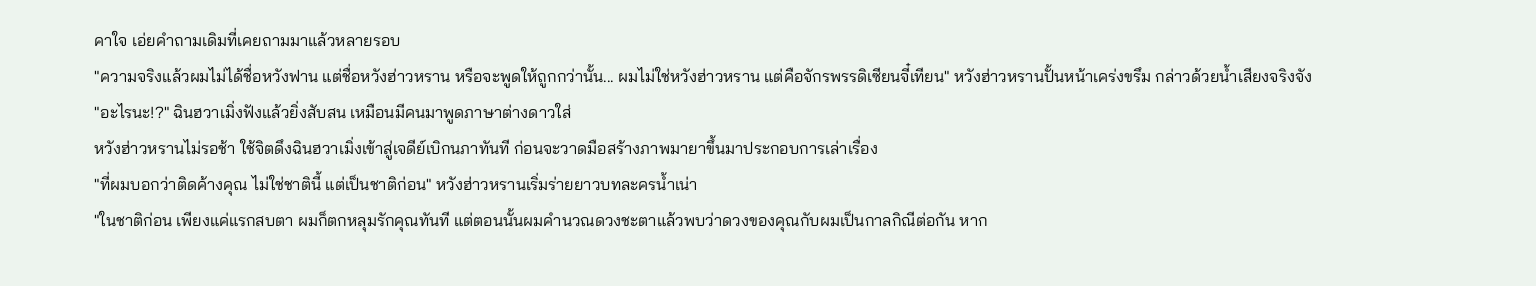คาใจ เอ่ยคำถามเดิมที่เคยถามมาแล้วหลายรอบ
"ความจริงแล้วผมไม่ได้ชื่อหวังฟาน แต่ชื่อหวังฮ่าวหราน หรือจะพูดให้ถูกกว่านั้น... ผมไม่ใช่หวังฮ่าวหราน แต่คือจักรพรรดิเซียนจี๋เทียน" หวังฮ่าวหรานปั้นหน้าเคร่งขรึม กล่าวด้วยน้ำเสียงจริงจัง
"อะไรนะ!?" ฉินฮวาเมิ่งฟังแล้วยิ่งสับสน เหมือนมีคนมาพูดภาษาต่างดาวใส่
หวังฮ่าวหรานไม่รอช้า ใช้จิตดึงฉินฮวาเมิ่งเข้าสู่เจดีย์เบิกนภาทันที ก่อนจะวาดมือสร้างภาพมายาขึ้นมาประกอบการเล่าเรื่อง
"ที่ผมบอกว่าติดค้างคุณ ไม่ใช่ชาตินี้ แต่เป็นชาติก่อน" หวังฮ่าวหรานเริ่มร่ายยาวบทละครน้ำเน่า
"ในชาติก่อน เพียงแค่แรกสบตา ผมก็ตกหลุมรักคุณทันที แต่ตอนนั้นผมคำนวณดวงชะตาแล้วพบว่าดวงของคุณกับผมเป็นกาลกิณีต่อกัน หาก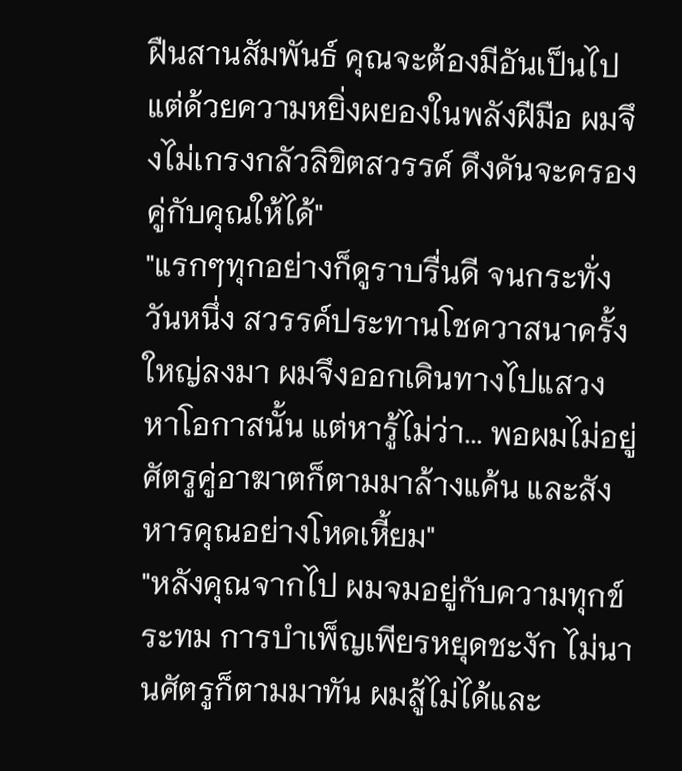ฝืนสานสัมพันธ์ คุณจะต้องมีอันเป็นไป แต่ด้วยความหยิ่งผยองในพลังฝีมือ ผมจึงไม่เกรงกลัวลิขิตสวรรค์ ดึงดันจะครองคู่กับคุณให้ได้"
"แรกๆทุกอย่างก็ดูราบรื่นดี จนกระทั่งวันหนึ่ง สวรรค์ประทานโชควาสนาครั้งใหญ่ลงมา ผมจึงออกเดินทางไปแสวงหาโอกาสนั้น แต่หารู้ไม่ว่า... พอผมไม่อยู่ ศัตรูคู่อาฆาตก็ตามมาล้างแค้น และสังหารคุณอย่างโหดเหี้ยม"
"หลังคุณจากไป ผมจมอยู่กับความทุกข์ระทม การบำเพ็ญเพียรหยุดชะงัก ไม่นานศัตรูก็ตามมาทัน ผมสู้ไม่ได้และ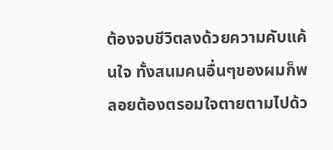ต้องจบชีวิตลงด้วยความคับแค้นใจ ทั้งสนมคนอื่นๆของผมก็พลอยต้องตรอมใจตายตามไปด้ว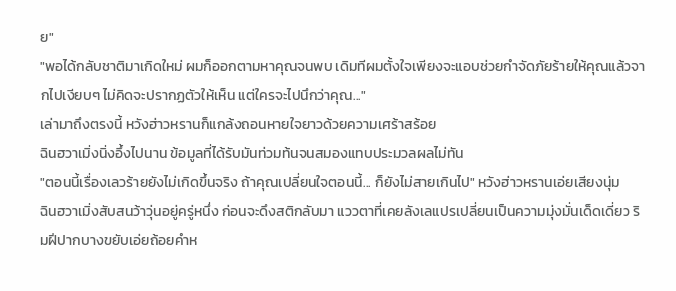ย"
"พอได้กลับชาติมาเกิดใหม่ ผมก็ออกตามหาคุณจนพบ เดิมทีผมตั้งใจเพียงจะแอบช่วยกำจัดภัยร้ายให้คุณแล้วจากไปเงียบๆ ไม่คิดจะปรากฏตัวให้เห็น แต่ใครจะไปนึกว่าคุณ..."
เล่ามาถึงตรงนี้ หวังฮ่าวหรานก็แกล้งถอนหายใจยาวด้วยความเศร้าสร้อย
ฉินฮวาเมิ่งนิ่งอึ้งไปนาน ข้อมูลที่ได้รับมันท่วมท้นจนสมองแทบประมวลผลไม่ทัน
"ตอนนี้เรื่องเลวร้ายยังไม่เกิดขึ้นจริง ถ้าคุณเปลี่ยนใจตอนนี้... ก็ยังไม่สายเกินไป" หวังฮ่าวหรานเอ่ยเสียงนุ่ม
ฉินฮวาเมิ่งสับสนว้าวุ่นอยู่ครู่หนึ่ง ก่อนจะดึงสติกลับมา แววตาที่เคยลังเลแปรเปลี่ยนเป็นความมุ่งมั่นเด็ดเดี่ยว ริมฝีปากบางขยับเอ่ยถ้อยคำห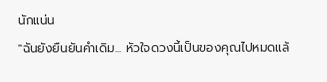นักแน่น
"ฉันยังยืนยันคำเดิม... หัวใจดวงนี้เป็นของคุณไปหมดแล้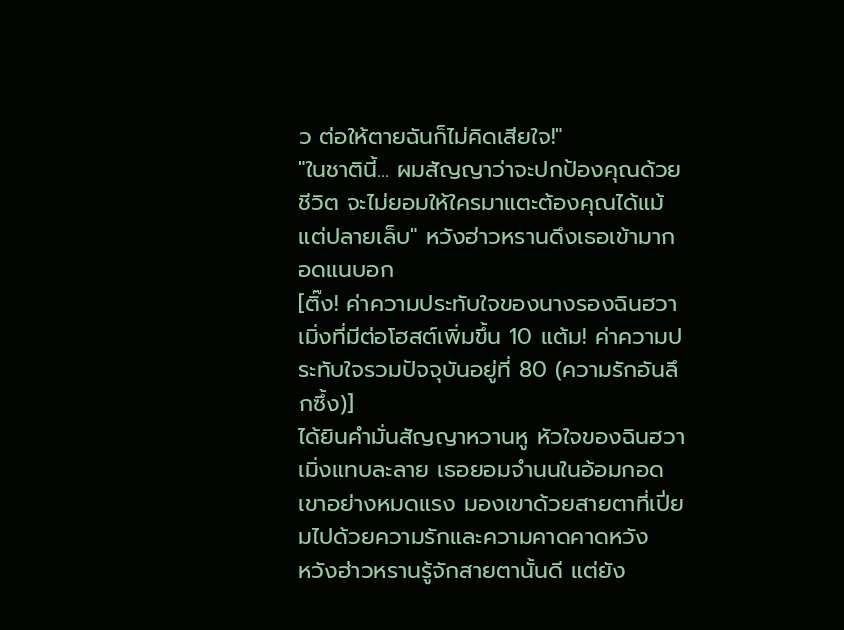ว ต่อให้ตายฉันก็ไม่คิดเสียใจ!"
"ในชาตินี้... ผมสัญญาว่าจะปกป้องคุณด้วยชีวิต จะไม่ยอมให้ใครมาแตะต้องคุณได้แม้แต่ปลายเล็บ" หวังฮ่าวหรานดึงเธอเข้ามากอดแนบอก
[ติ๊ง! ค่าความประทับใจของนางรองฉินฮวาเมิ่งที่มีต่อโฮสต์เพิ่มขึ้น 10 แต้ม! ค่าความประทับใจรวมปัจจุบันอยู่ที่ 80 (ความรักอันลึกซึ้ง)]
ได้ยินคำมั่นสัญญาหวานหู หัวใจของฉินฮวาเมิ่งแทบละลาย เธอยอมจำนนในอ้อมกอดเขาอย่างหมดแรง มองเขาด้วยสายตาที่เปี่ยมไปด้วยความรักและความคาดคาดหวัง
หวังฮ่าวหรานรู้จักสายตานั้นดี แต่ยัง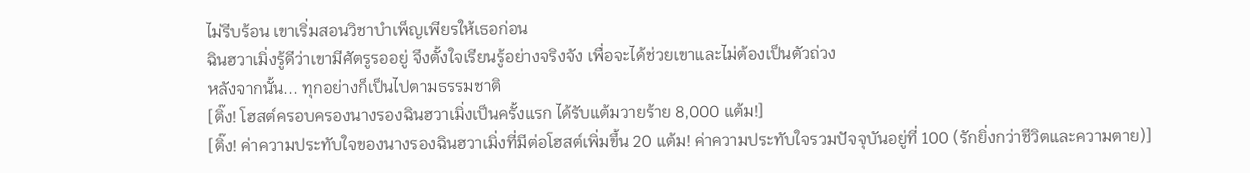ไม่รีบร้อน เขาเริ่มสอนวิชาบำเพ็ญเพียรให้เธอก่อน
ฉินฮวาเมิ่งรู้ดีว่าเขามีศัตรูรออยู่ จึงตั้งใจเรียนรู้อย่างจริงจัง เพื่อจะได้ช่วยเขาและไม่ต้องเป็นตัวถ่วง
หลังจากนั้น... ทุกอย่างก็เป็นไปตามธรรมชาติ
[ติ๊ง! โฮสต์ครอบครองนางรองฉินฮวาเมิ่งเป็นครั้งแรก ได้รับแต้มวายร้าย 8,000 แต้ม!]
[ติ๊ง! ค่าความประทับใจของนางรองฉินฮวาเมิ่งที่มีต่อโฮสต์เพิ่มขึ้น 20 แต้ม! ค่าความประทับใจรวมปัจจุบันอยู่ที่ 100 (รักยิ่งกว่าชีวิตและความตาย)]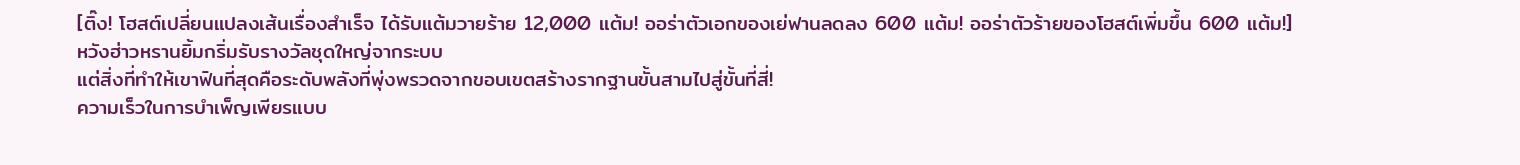[ติ๊ง! โฮสต์เปลี่ยนแปลงเส้นเรื่องสำเร็จ ได้รับแต้มวายร้าย 12,000 แต้ม! ออร่าตัวเอกของเย่ฟานลดลง 600 แต้ม! ออร่าตัวร้ายของโฮสต์เพิ่มขึ้น 600 แต้ม!]
หวังฮ่าวหรานยิ้มกริ่มรับรางวัลชุดใหญ่จากระบบ
แต่สิ่งที่ทำให้เขาฟินที่สุดคือระดับพลังที่พุ่งพรวดจากขอบเขตสร้างรากฐานขั้นสามไปสู่ขั้นที่สี่!
ความเร็วในการบำเพ็ญเพียรแบบ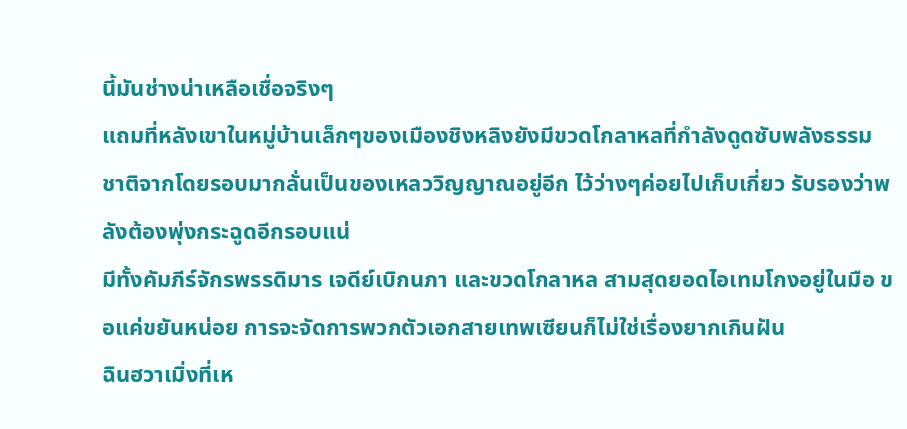นี้มันช่างน่าเหลือเชื่อจริงๆ
แถมที่หลังเขาในหมู่บ้านเล็กๆของเมืองชิงหลิงยังมีขวดโกลาหลที่กำลังดูดซับพลังธรรมชาติจากโดยรอบมากลั่นเป็นของเหลววิญญาณอยู่อีก ไว้ว่างๆค่อยไปเก็บเกี่ยว รับรองว่าพลังต้องพุ่งกระฉูดอีกรอบแน่
มีทั้งคัมภีร์จักรพรรดิมาร เจดีย์เบิกนภา และขวดโกลาหล สามสุดยอดไอเทมโกงอยู่ในมือ ขอแค่ขยันหน่อย การจะจัดการพวกตัวเอกสายเทพเซียนก็ไม่ใช่เรื่องยากเกินฝัน
ฉินฮวาเมิ่งที่เห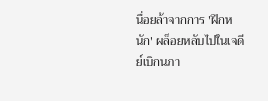นื่อยล้าจากการ 'ฝึกหนัก' ผล็อยหลับไปในเจดีย์เบิกนภา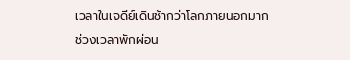เวลาในเจดีย์เดินช้ากว่าโลกภายนอกมาก
ช่วงเวลาพักผ่อน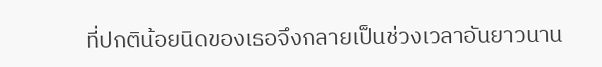ที่ปกติน้อยนิดของเธอจึงกลายเป็นช่วงเวลาอันยาวนาน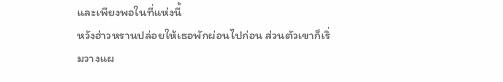และเพียงพอในที่แห่งนี้
หวังฮ่าวหรานปล่อยให้เธอพักผ่อนไปก่อน ส่วนตัวเขาก็เริ่มวางแผ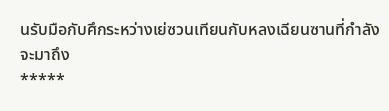นรับมือกับศึกระหว่างเย่ซวนเทียนกับหลงเฉียนซานที่กำลังจะมาถึง
*****